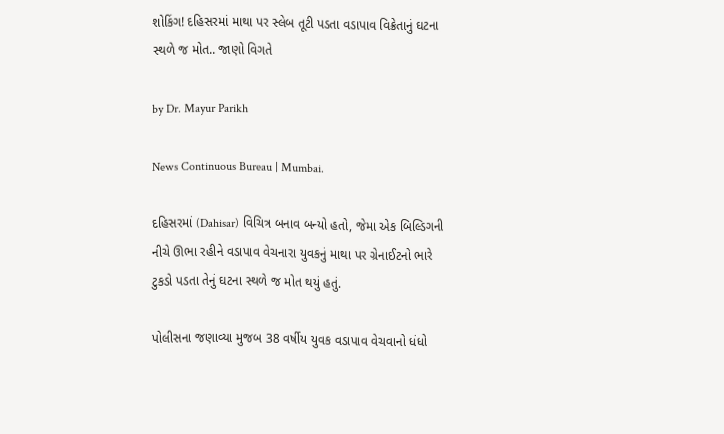શોકિંગ! દહિસરમાં માથા પર સ્લેબ તૂટી પડતા વડાપાવ વિક્રેતાનું ઘટના સ્થળે જ મોત.. જાણો વિગતે

by Dr. Mayur Parikh

News Continuous Bureau | Mumbai.

દહિસરમાં (Dahisar) વિચિત્ર બનાવ બન્યો હતો, જેમા એક બિલ્ડિગની નીચે ઊભા રહીને વડાપાવ વેચનારા યુવકનું માથા પર ગ્રેનાઈટનો ભારે ટુકડો પડતા તેનું ઘટના સ્થળે જ મોત થયું હતું.

પોલીસના જણાવ્યા મુજબ 38 વર્ષીય યુવક વડાપાવ વેચવાનો ધંધો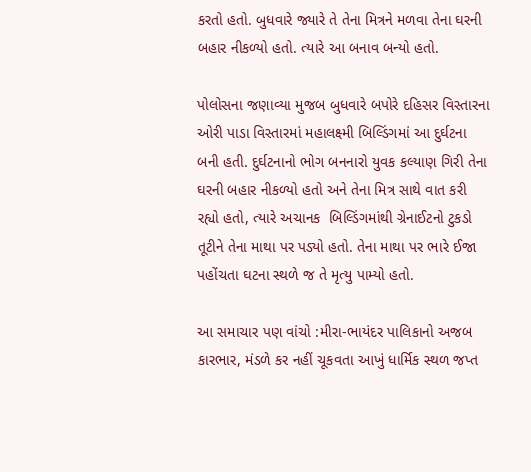કરતો હતો. બુધવારે જ્યારે તે તેના મિત્રને મળવા તેના ઘરની બહાર નીકળ્યો હતો. ત્યારે આ બનાવ બન્યો હતો.

પોલોસના જણાવ્યા મુજબ બુધવારે બપોરે દહિસર વિસ્તારના ઓરી પાડા વિસ્તારમાં મહાલક્ષ્મી બિલ્ડિંગમાં આ દુર્ઘટના બની હતી. દુર્ઘટનાનો ભોગ બનનારો યુવક કલ્યાણ ગિરી તેના ઘરની બહાર નીકળ્યો હતો અને તેના મિત્ર સાથે વાત કરી રહ્યો હતો, ત્યારે અચાનક  બિલ્ડિંગમાંથી ગ્રેનાઈટનો ટુકડો તૂટીને તેના માથા પર પડ્યો હતો. તેના માથા પર ભારે ઈજા પહોંચતા ઘટના સ્થળે જ તે મૃત્યુ પામ્યો હતો.

આ સમાચાર પણ વાંચો :મીરા-ભાયંદર પાલિકાનો અજબ કારભાર, મંડળે કર નહીં ચૂકવતા આખું ધાર્મિક સ્થળ જપ્ત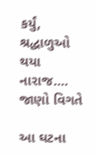કર્યું, શ્રદ્ધાળુઓ થયા નારાજ…. જાણો વિગતે

આ ઘટના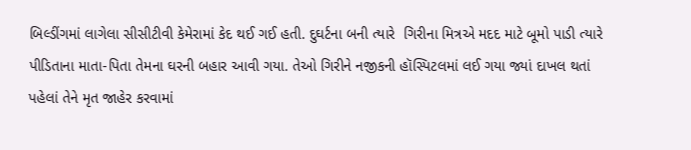બિલ્ડીંગમાં લાગેલા સીસીટીવી કેમેરામાં કેદ થઈ ગઈ હતી. દુઘર્ટના બની ત્યારે  ગિરીના મિત્રએ મદદ માટે બૂમો પાડી ત્યારે પીડિતાના માતા-પિતા તેમના ઘરની બહાર આવી ગયા. તેઓ ગિરીને નજીકની હૉસ્પિટલમાં લઈ ગયા જ્યાં દાખલ થતાં પહેલાં તેને મૃત જાહેર કરવામાં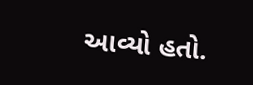આવ્યો હતો.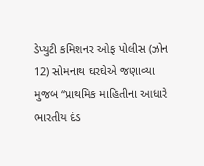ડેપ્યુટી કમિશનર ઓફ પોલીસ (ઝોન 12) સોમનાથ ઘરઘેએ જણાવ્યા મુજબ “પ્રાથમિક માહિતીના આધારે  ભારતીય દંડ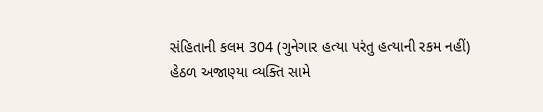સંહિતાની કલમ 304 (ગુનેગાર હત્યા પરંતુ હત્યાની રકમ નહીં) હેઠળ અજાણ્યા વ્યક્તિ સામે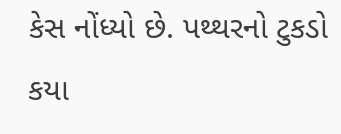કેસ નોંધ્યો છે. પથ્થરનો ટુકડો કયા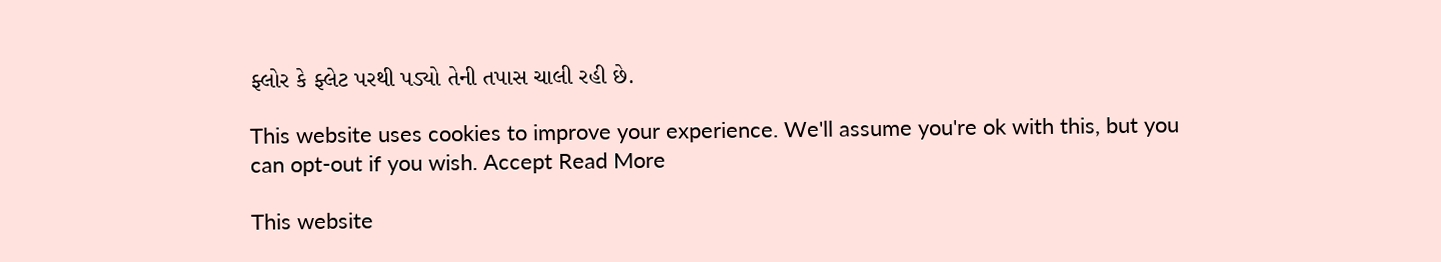ફ્લોર કે ફ્લેટ પરથી પડ્યો તેની તપાસ ચાલી રહી છે.

This website uses cookies to improve your experience. We'll assume you're ok with this, but you can opt-out if you wish. Accept Read More

This website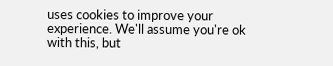uses cookies to improve your experience. We'll assume you're ok with this, but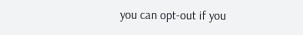you can opt-out if you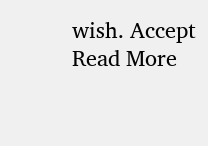wish. Accept Read More